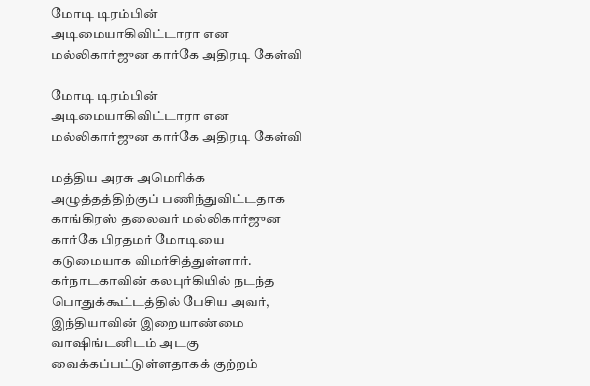மோடி டிரம்பின் அடிமையாகிவிட்டாரா என மல்லிகார்ஜுன கார்கே அதிரடி கேள்வி

மோடி டிரம்பின் அடிமையாகிவிட்டாரா என மல்லிகார்ஜுன கார்கே அதிரடி கேள்வி

மத்திய அரசு அமெரிக்க அழுத்தத்திற்குப் பணிந்துவிட்டதாக காங்கிரஸ் தலைவர் மல்லிகார்ஜுன கார்கே பிரதமர் மோடியை கடுமையாக விமர்சித்துள்ளார். கர்நாடகாவின் கலபுர்கியில் நடந்த பொதுக்கூட்டத்தில் பேசிய அவர், இந்தியாவின் இறையாண்மை வாஷிங்டனிடம் அடகு வைக்கப்பட்டுள்ளதாகக் குற்றம்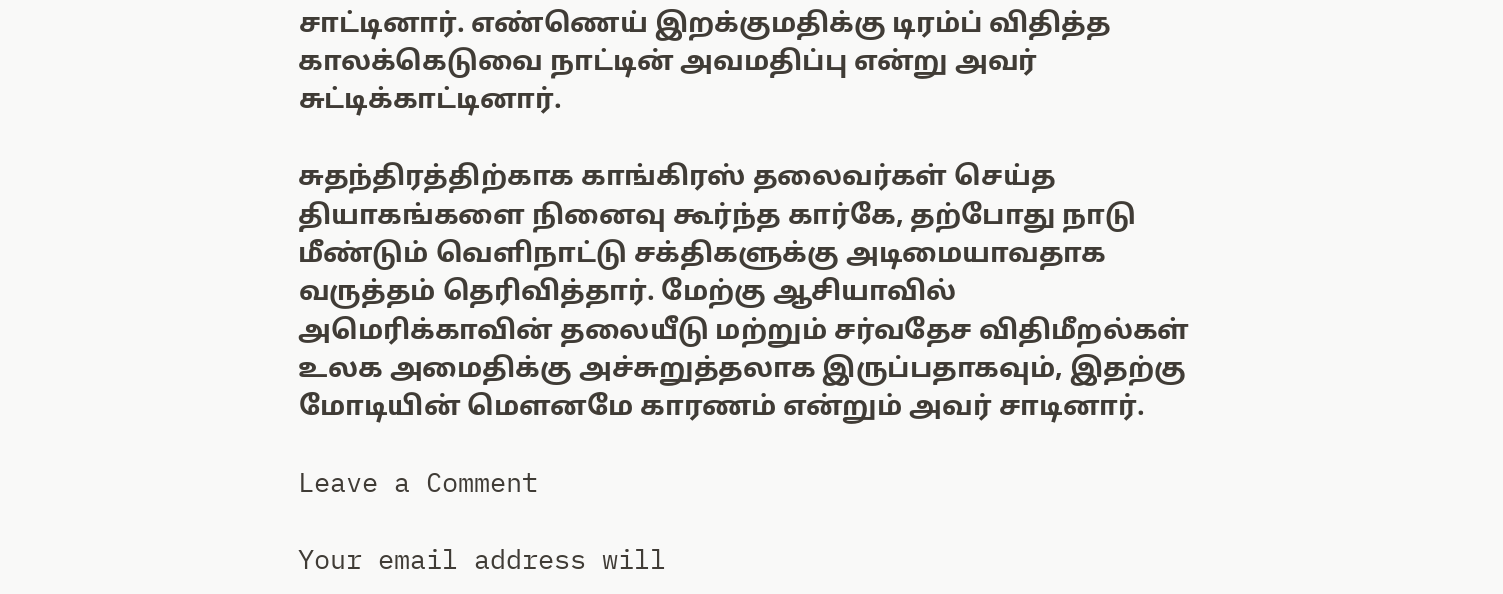சாட்டினார். எண்ணெய் இறக்குமதிக்கு டிரம்ப் விதித்த காலக்கெடுவை நாட்டின் அவமதிப்பு என்று அவர் சுட்டிக்காட்டினார்.

சுதந்திரத்திற்காக காங்கிரஸ் தலைவர்கள் செய்த தியாகங்களை நினைவு கூர்ந்த கார்கே, தற்போது நாடு மீண்டும் வெளிநாட்டு சக்திகளுக்கு அடிமையாவதாக வருத்தம் தெரிவித்தார். மேற்கு ஆசியாவில் அமெரிக்காவின் தலையீடு மற்றும் சர்வதேச விதிமீறல்கள் உலக அமைதிக்கு அச்சுறுத்தலாக இருப்பதாகவும், இதற்கு மோடியின் மௌனமே காரணம் என்றும் அவர் சாடினார்.

Leave a Comment

Your email address will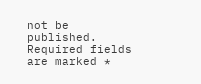not be published. Required fields are marked *